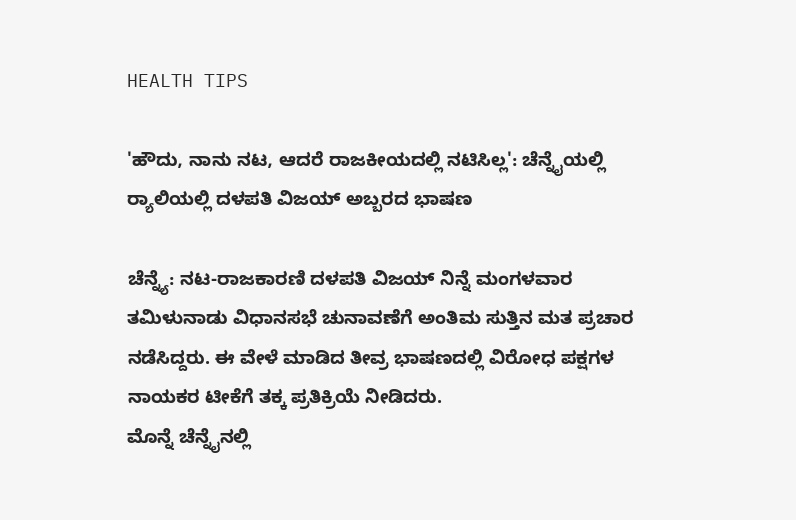HEALTH TIPS

'ಹೌದು, ನಾನು ನಟ, ಆದರೆ ರಾಜಕೀಯದಲ್ಲಿ ನಟಿಸಿಲ್ಲ': ಚೆನ್ನೈಯಲ್ಲಿ ರ‍್ಯಾಲಿಯಲ್ಲಿ ದಳಪತಿ ವಿಜಯ್ ಅಬ್ಬರದ ಭಾಷಣ

ಚೆನ್ನ್ಯೆ: ನಟ-ರಾಜಕಾರಣಿ ದಳಪತಿ ವಿಜಯ್ ನಿನ್ನೆ ಮಂಗಳವಾರ ತಮಿಳುನಾಡು ವಿಧಾನಸಭೆ ಚುನಾವಣೆಗೆ ಅಂತಿಮ ಸುತ್ತಿನ ಮತ ಪ್ರಚಾರ ನಡೆಸಿದ್ದರು. ಈ ವೇಳೆ ಮಾಡಿದ ತೀವ್ರ ಭಾಷಣದಲ್ಲಿ ವಿರೋಧ ಪಕ್ಷಗಳ ನಾಯಕರ ಟೀಕೆಗೆ ತಕ್ಕ ಪ್ರತಿಕ್ರಿಯೆ ನೀಡಿದರು.
ಮೊನ್ನೆ ಚೆನ್ನೈನಲ್ಲಿ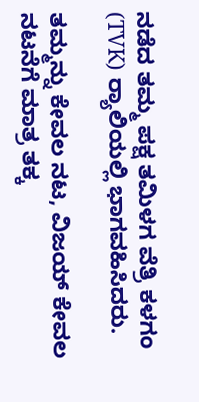ನಡೆದ ತಮ್ಮ ಪಕ್ಷ ತಮಿಳಗ ವೆತ್ರಿ ಕಳಗಂ (TVK) ರ‍್ಯಾಲಿಯಲ್ಲಿ ಭಾಗವಹಿಸಿದರು.

ತಮ್ಮನ್ನು ಕೇವಲ ನಟ, ವಿಜಯ್ ಕೇವಲ ನಟನೆಗೆ ಮಾತ್ರ ತಕ್ಕ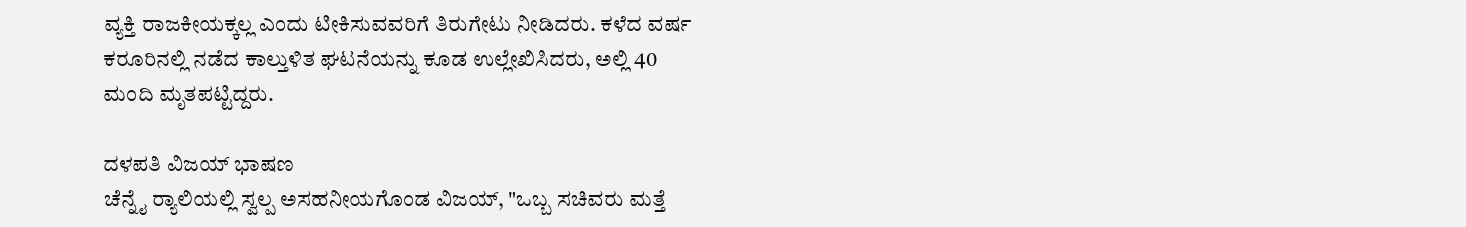ವ್ಯಕ್ತಿ ರಾಜಕೀಯಕ್ಕಲ್ಲ ಎಂದು ಟೀಕಿಸುವವರಿಗೆ ತಿರುಗೇಟು ನೀಡಿದರು. ಕಳೆದ ವರ್ಷ ಕರೂರಿನಲ್ಲಿ ನಡೆದ ಕಾಲ್ತುಳಿತ ಘಟನೆಯನ್ನು ಕೂಡ ಉಲ್ಲೇಖಿಸಿದರು, ಅಲ್ಲಿ 40 ಮಂದಿ ಮೃತಪಟ್ಟಿದ್ದರು.

ದಳಪತಿ ವಿಜಯ್ ಭಾಷಣ
ಚೆನ್ನೈ ರ‍್ಯಾಲಿಯಲ್ಲಿ ಸ್ವಲ್ಪ ಅಸಹನೀಯಗೊಂಡ ವಿಜಯ್, "ಒಬ್ಬ ಸಚಿವರು ಮತ್ತೆ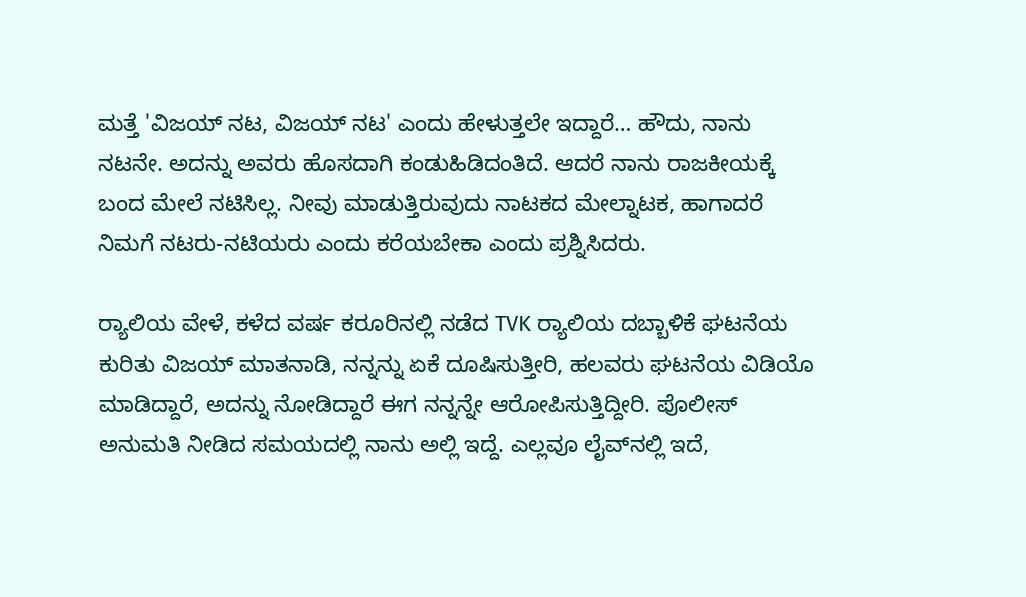ಮತ್ತೆ 'ವಿಜಯ್ ನಟ, ವಿಜಯ್ ನಟ' ಎಂದು ಹೇಳುತ್ತಲೇ ಇದ್ದಾರೆ… ಹೌದು, ನಾನು ನಟನೇ. ಅದನ್ನು ಅವರು ಹೊಸದಾಗಿ ಕಂಡುಹಿಡಿದಂತಿದೆ. ಆದರೆ ನಾನು ರಾಜಕೀಯಕ್ಕೆ ಬಂದ ಮೇಲೆ ನಟಿಸಿಲ್ಲ. ನೀವು ಮಾಡುತ್ತಿರುವುದು ನಾಟಕದ ಮೇಲ್ನಾಟಕ, ಹಾಗಾದರೆ ನಿಮಗೆ ನಟರು-ನಟಿಯರು ಎಂದು ಕರೆಯಬೇಕಾ ಎಂದು ಪ್ರಶ್ನಿಸಿದರು.

ರ‍್ಯಾಲಿಯ ವೇಳೆ, ಕಳೆದ ವರ್ಷ ಕರೂರಿನಲ್ಲಿ ನಡೆದ TVK ರ‍್ಯಾಲಿಯ ದಬ್ಬಾಳಿಕೆ ಘಟನೆಯ ಕುರಿತು ವಿಜಯ್ ಮಾತನಾಡಿ, ನನ್ನನ್ನು ಏಕೆ ದೂಷಿಸುತ್ತೀರಿ, ಹಲವರು ಘಟನೆಯ ವಿಡಿಯೊ ಮಾಡಿದ್ದಾರೆ, ಅದನ್ನು ನೋಡಿದ್ದಾರೆ ಈಗ ನನ್ನನ್ನೇ ಆರೋಪಿಸುತ್ತಿದ್ದೀರಿ. ಪೊಲೀಸ್ ಅನುಮತಿ ನೀಡಿದ ಸಮಯದಲ್ಲಿ ನಾನು ಅಲ್ಲಿ ಇದ್ದೆ. ಎಲ್ಲವೂ ಲೈವ್‌ನಲ್ಲಿ ಇದೆ,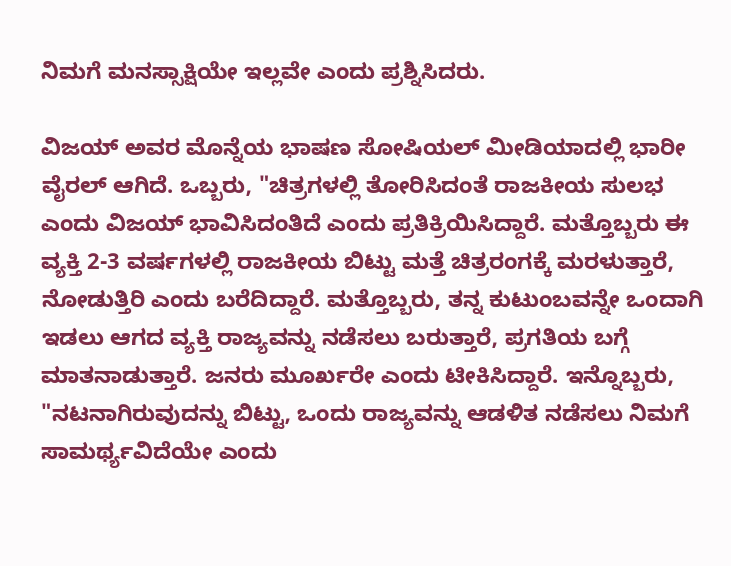ನಿಮಗೆ ಮನಸ್ಸಾಕ್ಷಿಯೇ ಇಲ್ಲವೇ ಎಂದು ಪ್ರಶ್ನಿಸಿದರು.

ವಿಜಯ್ ಅವರ ಮೊನ್ನೆಯ ಭಾಷಣ ಸೋಷಿಯಲ್ ಮೀಡಿಯಾದಲ್ಲಿ ಭಾರೀ ವೈರಲ್ ಆಗಿದೆ. ಒಬ್ಬರು, "ಚಿತ್ರಗಳಲ್ಲಿ ತೋರಿಸಿದಂತೆ ರಾಜಕೀಯ ಸುಲಭ ಎಂದು ವಿಜಯ್ ಭಾವಿಸಿದಂತಿದೆ ಎಂದು ಪ್ರತಿಕ್ರಿಯಿಸಿದ್ದಾರೆ. ಮತ್ತೊಬ್ಬರು ಈ ವ್ಯಕ್ತಿ 2-3 ವರ್ಷಗಳಲ್ಲಿ ರಾಜಕೀಯ ಬಿಟ್ಟು ಮತ್ತೆ ಚಿತ್ರರಂಗಕ್ಕೆ ಮರಳುತ್ತಾರೆ, ನೋಡುತ್ತಿರಿ ಎಂದು ಬರೆದಿದ್ದಾರೆ. ಮತ್ತೊಬ್ಬರು, ತನ್ನ ಕುಟುಂಬವನ್ನೇ ಒಂದಾಗಿ ಇಡಲು ಆಗದ ವ್ಯಕ್ತಿ ರಾಜ್ಯವನ್ನು ನಡೆಸಲು ಬರುತ್ತಾರೆ, ಪ್ರಗತಿಯ ಬಗ್ಗೆ ಮಾತನಾಡುತ್ತಾರೆ. ಜನರು ಮೂರ್ಖರೇ ಎಂದು ಟೀಕಿಸಿದ್ದಾರೆ. ಇನ್ನೊಬ್ಬರು, "ನಟನಾಗಿರುವುದನ್ನು ಬಿಟ್ಟು, ಒಂದು ರಾಜ್ಯವನ್ನು ಆಡಳಿತ ನಡೆಸಲು ನಿಮಗೆ ಸಾಮರ್ಥ್ಯವಿದೆಯೇ ಎಂದು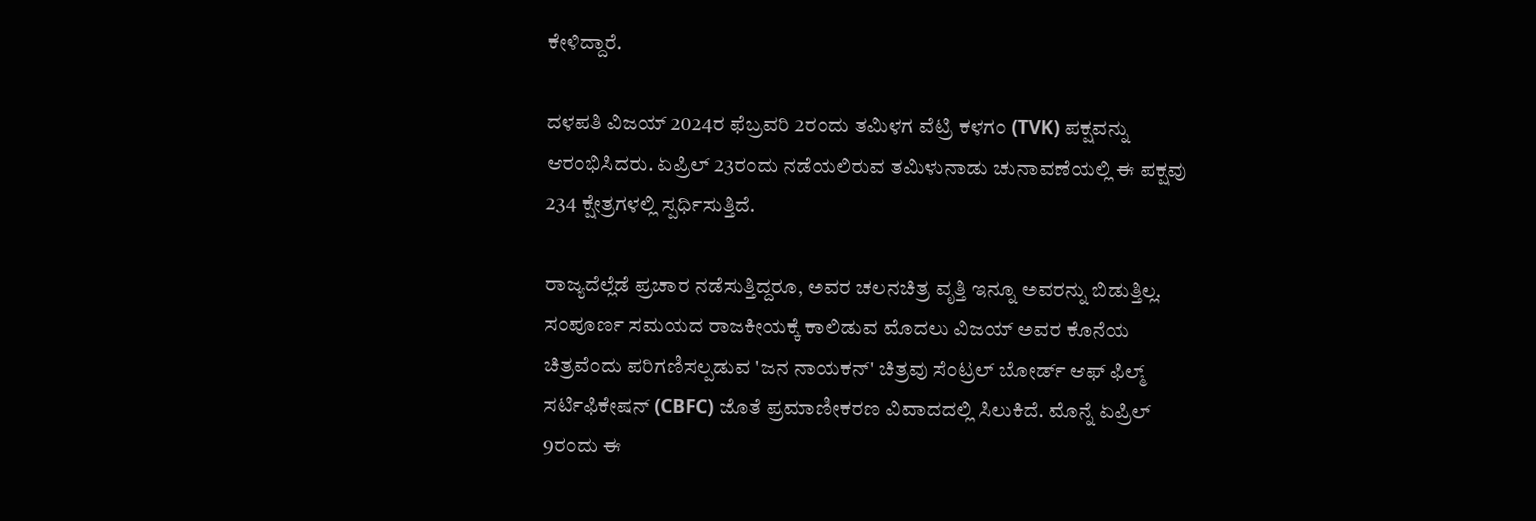ಕೇಳಿದ್ದಾರೆ.

ದಳಪತಿ ವಿಜಯ್ 2024ರ ಫೆಬ್ರವರಿ 2ರಂದು ತಮಿಳಗ ವೆಟ್ರಿ ಕಳಗಂ (TVK) ಪಕ್ಷವನ್ನು ಆರಂಭಿಸಿದರು. ಏಪ್ರಿಲ್ 23ರಂದು ನಡೆಯಲಿರುವ ತಮಿಳುನಾಡು ಚುನಾವಣೆಯಲ್ಲಿ ಈ ಪಕ್ಷವು 234 ಕ್ಷೇತ್ರಗಳಲ್ಲಿ ಸ್ಪರ್ಧಿಸುತ್ತಿದೆ.

ರಾಜ್ಯದೆಲ್ಲೆಡೆ ಪ್ರಚಾರ ನಡೆಸುತ್ತಿದ್ದರೂ, ಅವರ ಚಲನಚಿತ್ರ ವೃತ್ತಿ ಇನ್ನೂ ಅವರನ್ನು ಬಿಡುತ್ತಿಲ್ಲ. ಸಂಪೂರ್ಣ ಸಮಯದ ರಾಜಕೀಯಕ್ಕೆ ಕಾಲಿಡುವ ಮೊದಲು ವಿಜಯ್ ಅವರ ಕೊನೆಯ ಚಿತ್ರವೆಂದು ಪರಿಗಣಿಸಲ್ಪಡುವ 'ಜನ ನಾಯಕನ್' ಚಿತ್ರವು ಸೆಂಟ್ರಲ್ ಬೋರ್ಡ್ ಆಫ್ ಫಿಲ್ಮ್ ಸರ್ಟಿಫಿಕೇಷನ್ (CBFC) ಜೊತೆ ಪ್ರಮಾಣೀಕರಣ ವಿವಾದದಲ್ಲಿ ಸಿಲುಕಿದೆ. ಮೊನ್ನೆ ಏಪ್ರಿಲ್ 9ರಂದು ಈ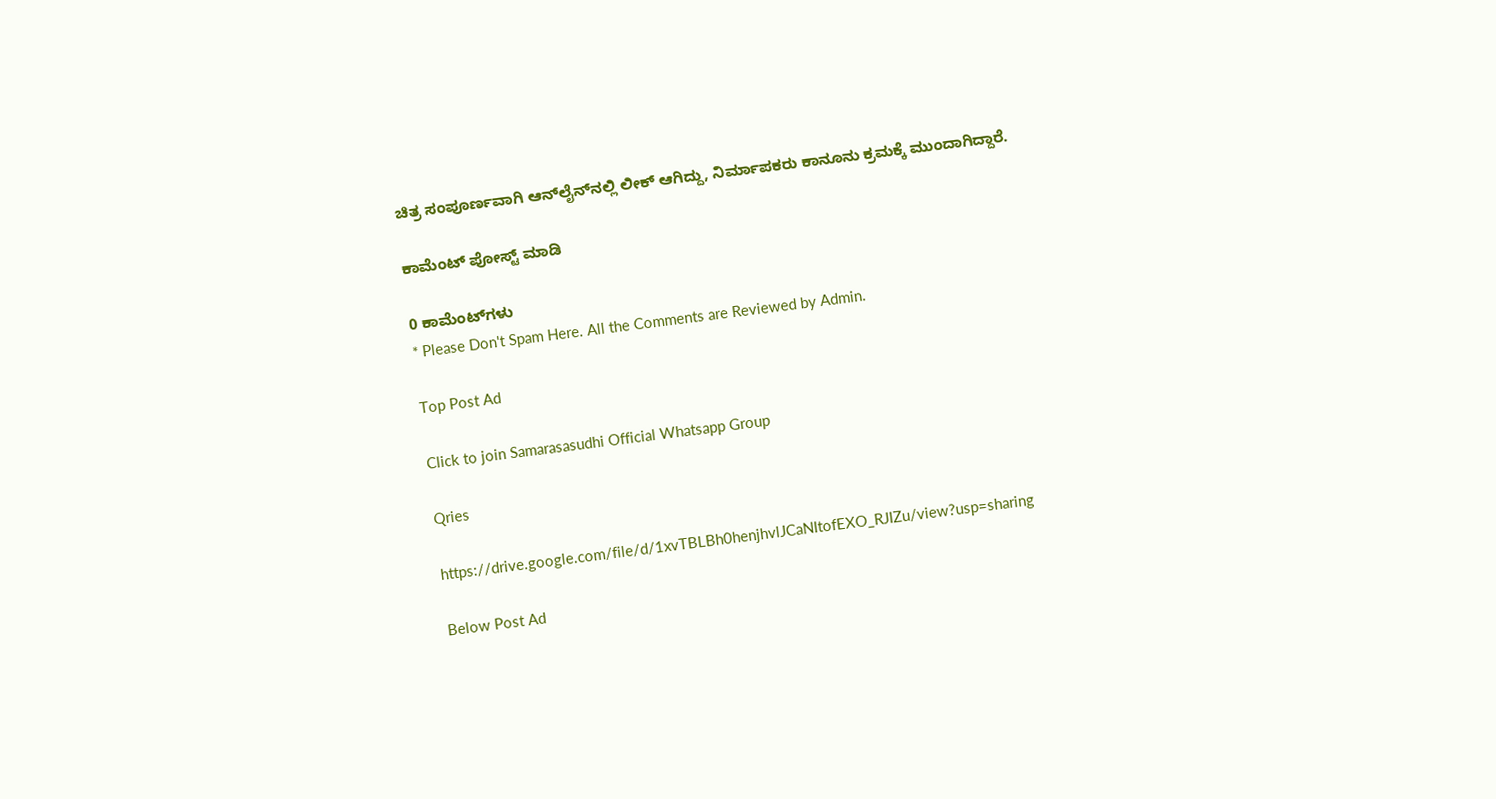ಚಿತ್ರ ಸಂಪೂರ್ಣವಾಗಿ ಆನ್‌ಲೈನ್‌ನಲ್ಲಿ ಲೀಕ್ ಆಗಿದ್ದು, ನಿರ್ಮಾಪಕರು ಕಾನೂನು ಕ್ರಮಕ್ಕೆ ಮುಂದಾಗಿದ್ದಾರೆ.

ಕಾಮೆಂಟ್‌‌ ಪೋಸ್ಟ್‌ ಮಾಡಿ

0 ಕಾಮೆಂಟ್‌ಗಳು
* Please Don't Spam Here. All the Comments are Reviewed by Admin.

Top Post Ad

Click to join Samarasasudhi Official Whatsapp Group

Qries

https://drive.google.com/file/d/1xvTBLBh0henjhvlJCaNItofEXO_RJIZu/view?usp=sharing

Below Post Ad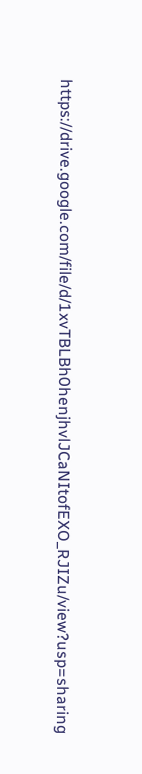https://drive.google.com/file/d/1xvTBLBh0henjhvlJCaNItofEXO_RJIZu/view?usp=sharing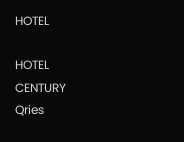HOTEL

HOTEL
CENTURY
Qries